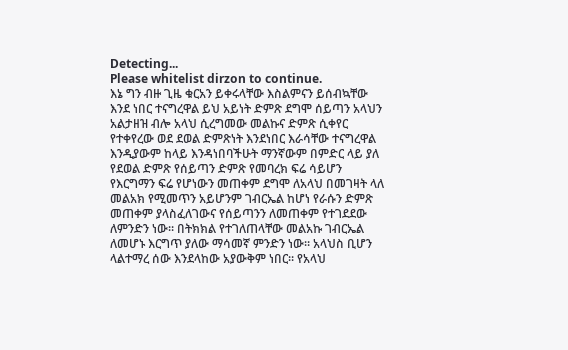Detecting...
Please whitelist dirzon to continue.
እኔ ግን ብዙ ጊዜ ቁርአን ይቀሩላቸው እስልምናን ይሰብኳቸው እንደ ነበር ተናግረዋል ይህ አይነት ድምጽ ደግሞ ሰይጣን አላህን አልታዘዝ ብሎ አላህ ሲረግመው መልኩና ድምጽ ሲቀየር የተቀየረው ወደ ደወል ድምጽነት እንደነበር እራሳቸው ተናግረዋል እንዲያውም ከላይ እንዳነበባችሁት ማንኛውም በምድር ላይ ያለ የደወል ድምጽ የሰይጣን ድምጽ የመባረክ ፍሬ ሳይሆን የእርግማን ፍሬ የሆነውን መጠቀም ደግሞ ለአላህ በመገዛት ላለ መልአክ የሚመጥን አይሆንም ገብርኤል ከሆነ የራሱን ድምጽ መጠቀም ያላስፈለገውና የሰይጣንን ለመጠቀም የተገደደው ለምንድን ነው። በትክክል የተገለጠላቸው መልአኩ ገብርኤል ለመሆኑ እርግጥ ያለው ማሳመኛ ምንድን ነው። አላህስ ቢሆን ላልተማረ ሰው እንደላከው አያውቅም ነበር። የአላህ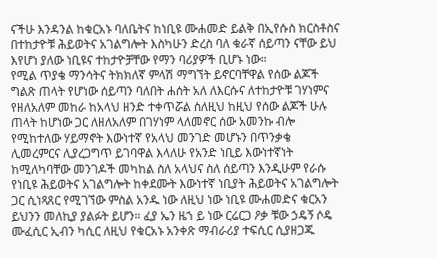ናችሁ እንዳንል ከቁርአኑ ባለቤትና ከነቢዩ ሙሐመድ ይልቅ በኢየሱስ ክርስቶስና በተከታዮቹ ሕይወትና አገልግሎት እስካሁን ድረስ ባለ ቁራኛ ሰይጣን ናቸው ይህ እየሆነ ያለው ነቢዩና ተከታዮቻቸው የማን ባሪያዎች ቢሆኑ ነው።
የሚል ጥያቄ ማንሳትና ትክክለኛ ምላሽ ማግኘት ይኖርባቸዋል የሰው ልጆች ግልጽ ጠላት የሆነው ሰይጣን ባለበት ሐሰት አለ ለእርሱና ለተከታዮቹ ገሃነምና የዘለአለም መከራ ከአላህ ዘንድ ተቀጥሯል ስለዚህ ከዚህ የሰው ልጆች ሁሉ ጠላት ከሆነው ጋር ለዘለአለም በገሃነም ላለመኖር ሰው አመንኩ ብሎ የሚከተለው ሃይማኖት እውነተኛ የአላህ መንገድ መሆኑን በጥንቃቄ ሊመረምርና ሊያረጋግጥ ይገባዋል እላለሁ የአንድ ነቢይ እውነተኛነት ከሚለካባቸው መንገዶች መካከል ስለ አላህና ስለ ሰይጣን እንዲሁም የራሱ የነቢዩ ሕይወትና አገልግሎት ከቀደሙት እውነተኛ ነቢያት ሕይወትና አገልግሎት ጋር ሲነጻጸር የሚገኘው ምስል አንዱ ነው ለዚህ ነው ነቢዩ ሙሐመድና ቁርአን ይህንን መለኪያ ያልፉት ይሆን። ፈያ ኤን ዜኀ ይ ነው ርሬርጋ ዖቃ ቹው ኃዴኝ ሶዴ ሙፈሲር ኢብን ካሲር ለዚህ የቁርአኑ አንቀጽ ማብራሪያ ተፍሲር ሲያዘጋጁ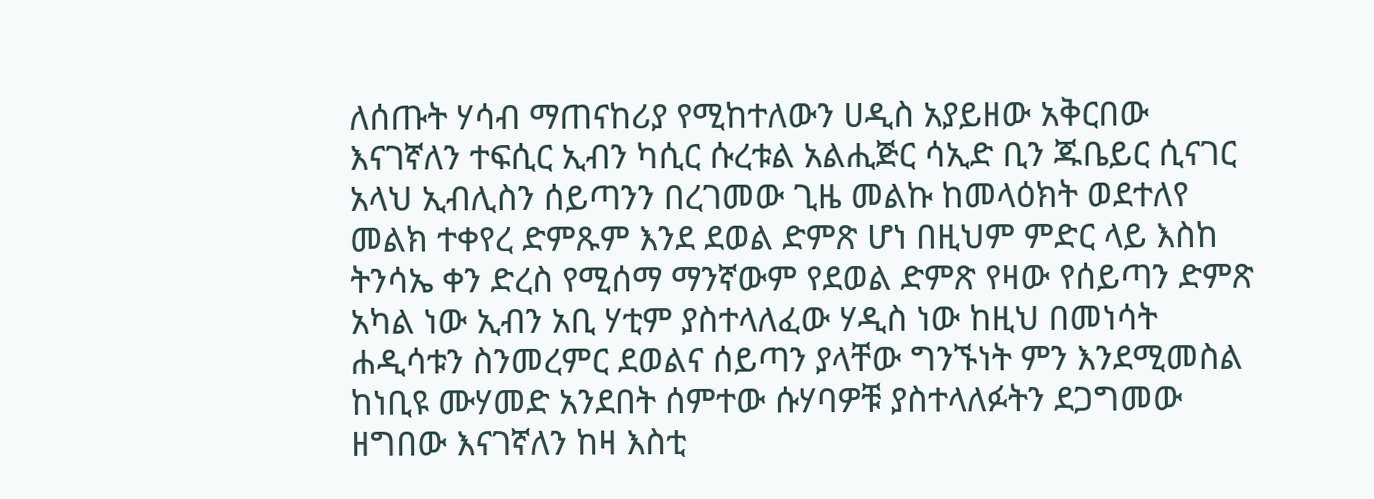ለሰጡት ሃሳብ ማጠናከሪያ የሚከተለውን ሀዲስ አያይዘው አቅርበው እናገኛለን ተፍሲር ኢብን ካሲር ሱረቱል አልሒጅር ሳኢድ ቢን ጁቤይር ሲናገር አላህ ኢብሊስን ሰይጣንን በረገመው ጊዜ መልኩ ከመላዕክት ወደተለየ መልክ ተቀየረ ድምጹም እንደ ደወል ድምጽ ሆነ በዚህም ምድር ላይ እስከ ትንሳኤ ቀን ድረስ የሚሰማ ማንኛውም የደወል ድምጽ የዛው የሰይጣን ድምጽ አካል ነው ኢብን አቢ ሃቲም ያስተላለፈው ሃዲስ ነው ከዚህ በመነሳት ሐዲሳቱን ስንመረምር ደወልና ሰይጣን ያላቸው ግንኙነት ምን እንደሚመስል ከነቢዩ ሙሃመድ አንደበት ሰምተው ሱሃባዎቹ ያስተላለፉትን ደጋግመው ዘግበው እናገኛለን ከዛ እስቲ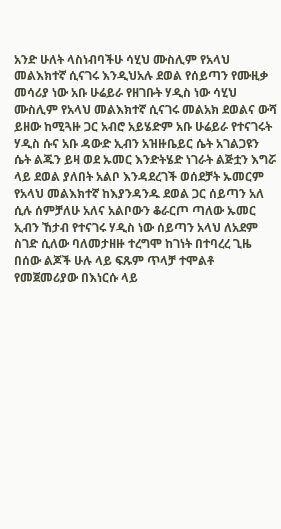አንድ ሁለት ላስነብባችሁ ሳሂህ ሙስሊም የአላህ መልእክተኛ ሲናገሩ እንዲህአሉ ደወል የሰይጣን የሙዚቃ መሳሪያ ነው አቡ ሁሬይራ የዘገቡት ሃዲስ ነው ሳሂህ ሙስሊም የአላህ መልእክተኛ ሲናገሩ መልአክ ደወልና ውሻ ይዘው ከሚጓዙ ጋር አብሮ አይሄድም አቡ ሁሬይራ የተናገሩት ሃዲስ ሱና አቡ ዳውድ ኢብን አዝዙቤይር ሴት አገልጋዩን ሴት ልጁን ይዛ ወደ ኡመር እንድትሄድ ነገራት ልጅቷን እግሯ ላይ ደወል ያለበት አልቦ እንዳደረገች ወሰደቻት ኡመርም የአላህ መልእክተኛ ከእያንዳንዱ ደወል ጋር ሰይጣን አለ ሲሉ ሰምቻለሁ አለና አልቦውን ቆራርጦ ጣለው ኡመር ኢብን ኸታብ የተናገሩ ሃዲስ ነው ሰይጣን አላህ ለአደም ስገድ ሲለው ባለመታዘዙ ተረግሞ ከገነት በተባረረ ጊዜ በሰው ልጆች ሁሉ ላይ ፍጹም ጥላቻ ተሞልቶ የመጀመሪያው በእነርሱ ላይ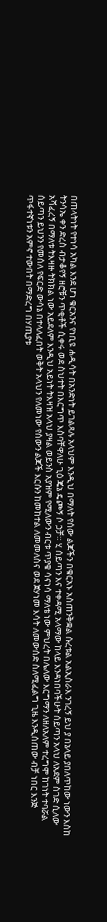በጠላትነት የተነሳ አካል እንደ ሆነ ቁርአንና የነቢዩ ሐዲሳት በአንድነት ይገልጻሉ አላህም እንዲህ በማለት የሰው ልጆችን በቁርአኑ አስጠንቅቋል ሱረቱል አልኢስራእ ንገረኝ ይህ ያ በኔላይ ያበለጥከው ነውን እስከ ትንሳኤ ቀን ድረስ ብታቆየኝ ዘሮቹን ጥቂቶች ሲቀሩ ወደ ስህተት በእርግጥ እስባቸዋለሁ ጊዕ ጄኔ ዴጮኝ ሶ ኃቻ። ሂ ሰይጣን እና ተቀዳሚ አላማው ከላይ እንዳነበባችሁት ሰይጣን አላህ ለአደም ስገድ ሲለው አሻፈረኝ በማለቱ ትእዛዙ ትክክል ነው አይደለም እንዲህ አይነት ትእዛዝ አላህ ያዛል ወይንስ አያዝም የሚለውን ብርቱ ጥያቄ ሳናነሳ ማለቴ ነው ምህረት በሌለው እርግማን ለዘለአለም ተረግሞ ከገነት ተባሯል ሰይጣን ይህንን የመሰለ የፍርድ ውሳኔ በተላለፈበት ወቅት አላህን የለመነው የሰውን ልጆች እርሱን ከመከተል ለመመለስና ወደ ጀሃነመ እሳት ለመውሰድ ስለሚፈልግ ጊዜ እንዲሰጠው ብቻ ነበር እንጅ ጥፋተኛነቱን አምኖ ተውበት በማድረግ በሃጢያቱ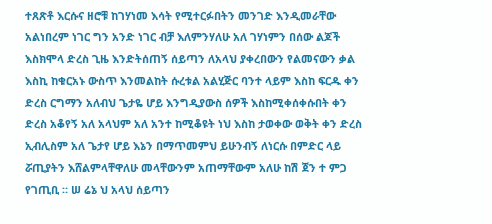ተጸጽቶ እርሱና ዘሮቹ ከገሃነመ እሳት የሚተርፉበትን መንገድ እንዲመራቸው አልነበረም ነገር ግን አንድ ነገር ብቻ እለምንሃለሁ አለ ገሃነምን በሰው ልጆች እስክሞላ ድረስ ጊዜ እንድትሰጠኝ ሰይጣን ለአላህ ያቀረበውን የልመናውን ቃል እስኪ ከቁርአኑ ውስጥ እንመልከት ሱረቱል አልሂጅር ባንተ ላይም እስከ ፍርዱ ቀን ድረስ ርግማን አለብህ ጌታዬ ሆይ እንግዲያውስ ሰዎች እስከሚቀሰቀሱበት ቀን ድረስ አቆየኝ አለ አላህም አለ አንተ ከሚቆዩት ነህ እስከ ታወቀው ወቅት ቀን ድረስ ኢብሊስም አለ ጌታየ ሆይ እኔን በማጥመምህ ይሁንብኝ ለነርሱ በምድር ላይ ሯጢያትን እሸልምላቸዋለሁ መላቸውንም አጠማቸውም አለሁ ከሽ ጀን ተ ምጋ የገጢቢ ። ሠ ሬኔ ህ አላህ ሰይጣን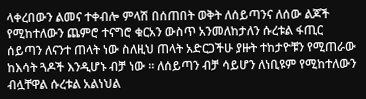ላቀረበውን ልመና ተቀብሎ ምላሽ በሰጠበት ወቅት ለሰይጣንና ለሰው ልጆች የሚከተለውን ጨምሮ ተናግሮ ቁርአን ውስጥ አንመለከታለን ሱረቱል ፋጢር ሰይጣን ለናንተ ጠላት ነው ስለዚህ ጠላት አድርጋችሁ ያዙት ተከታዮቹን የሚጠራው ከእሳት ጓዶች እንዲሆኑ ብቻ ነው ። ለሰይጣን ብቻ ሳይሆን ለነቢዩም የሚከተለውን ብሏቸዋል ሱረቱል አልነህል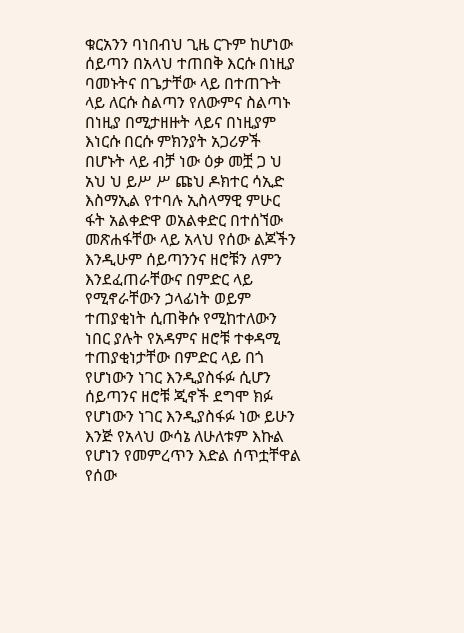ቁርአንን ባነበብህ ጊዜ ርጉም ከሆነው ሰይጣን በአላህ ተጠበቅ እርሱ በነዚያ ባመኑትና በጌታቸው ላይ በተጠጉት ላይ ለርሱ ስልጣን የለውምና ስልጣኑ በነዚያ በሚታዘዙት ላይና በነዚያም እነርሱ በርሱ ምክንያት አጋሪዎች በሆኑት ላይ ብቻ ነው ዕቃ መቿ ጋ ህ አህ ህ ይሥ ሥ ጩህ ዶክተር ሳኢድ እስማኢል የተባሉ ኢስላማዊ ምሁር ፋት አልቀድዋ ወአልቀድር በተሰኘው መጽሐፋቸው ላይ አላህ የሰው ልጆችን እንዲሁም ሰይጣንንና ዘሮቹን ለምን እንደፈጠራቸውና በምድር ላይ የሚኖራቸውን ኃላፊነት ወይም ተጠያቂነት ሲጠቅሱ የሚከተለውን ነበር ያሉት የአዳምና ዘሮቹ ተቀዳሚ ተጠያቂነታቸው በምድር ላይ በጎ የሆነውን ነገር እንዲያስፋፉ ሲሆን ሰይጣንና ዘሮቹ ጂኖች ደግሞ ክፉ የሆነውን ነገር እንዲያስፋፉ ነው ይሁን እንጅ የአላህ ውሳኔ ለሁለቱም እኩል የሆነን የመምረጥን እድል ሰጥቷቸዋል የሰው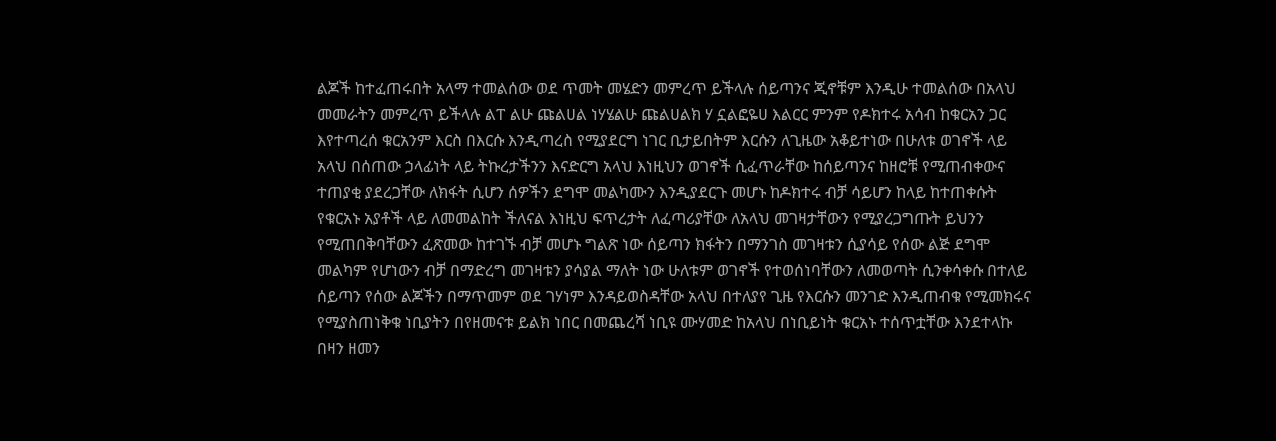ልጆች ከተፈጠሩበት አላማ ተመልሰው ወደ ጥመት መሄድን መምረጥ ይችላሉ ሰይጣንና ጂኖቹም እንዲሁ ተመልሰው በአላህ መመራትን መምረጥ ይችላሉ ልፐ ልሁ ጩልሀል ነሃሄልሁ ጩልሀልክ ሃ ኗልፎዬሀ እልርር ምንም የዶክተሩ አሳብ ከቁርአን ጋር እየተጣረሰ ቁርአንም እርስ በእርሱ እንዲጣረስ የሚያደርግ ነገር ቢታይበትም እርሱን ለጊዜው አቆይተነው በሁለቱ ወገኖች ላይ አላህ በሰጠው ኃላፊነት ላይ ትኩረታችንን እናድርግ አላህ እነዚህን ወገኖች ሲፈጥራቸው ከሰይጣንና ከዘሮቹ የሚጠብቀውና ተጠያቂ ያደረጋቸው ለክፋት ሲሆን ሰዎችን ደግሞ መልካሙን እንዲያደርጉ መሆኑ ከዶክተሩ ብቻ ሳይሆን ከላይ ከተጠቀሱት የቁርአኑ አያቶች ላይ ለመመልከት ችለናል እነዚህ ፍጥረታት ለፈጣሪያቸው ለአላህ መገዛታቸውን የሚያረጋግጡት ይህንን የሚጠበቅባቸውን ፈጽመው ከተገኙ ብቻ መሆኑ ግልጽ ነው ሰይጣን ክፋትን በማንገስ መገዛቱን ሲያሳይ የሰው ልጅ ደግሞ መልካም የሆነውን ብቻ በማድረግ መገዛቱን ያሳያል ማለት ነው ሁለቱም ወገኖች የተወሰነባቸውን ለመወጣት ሲንቀሳቀሱ በተለይ ሰይጣን የሰው ልጆችን በማጥመም ወደ ገሃነም እንዳይወስዳቸው አላህ በተለያየ ጊዜ የእርሱን መንገድ እንዲጠብቁ የሚመክሩና የሚያስጠነቅቁ ነቢያትን በየዘመናቱ ይልክ ነበር በመጨረሻ ነቢዩ ሙሃመድ ከአላህ በነቢይነት ቁርአኑ ተሰጥቷቸው እንደተላኩ በዛን ዘመን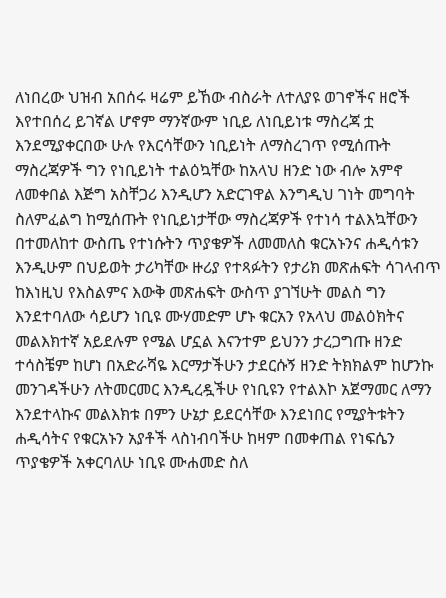ለነበረው ህዝብ አበሰሩ ዛሬም ይኸው ብስራት ለተለያዩ ወገኖችና ዘሮች እየተበሰረ ይገኛል ሆኖም ማንኛውም ነቢይ ለነቢይነቱ ማስረጃ ቷ እንደሚያቀርበው ሁሉ የእርሳቸውን ነቢይነት ለማስረገጥ የሚሰጡት ማስረጃዎች ግን የነቢይነት ተልዕኳቸው ከአላህ ዘንድ ነው ብሎ አምኖ ለመቀበል እጅግ አስቸጋሪ እንዲሆን አድርገዋል እንግዲህ ገነት መግባት ስለምፈልግ ከሚሰጡት የነቢይነታቸው ማስረጃዎች የተነሳ ተልእኳቸውን በተመለከተ ውስጤ የተነሱትን ጥያቄዎች ለመመለስ ቁርአኑንና ሐዲሳቱን እንዲሁም በህይወት ታሪካቸው ዙሪያ የተጻፉትን የታሪክ መጽሐፍት ሳገላብጥ ከእነዚህ የእስልምና እውቅ መጽሐፍት ውስጥ ያገኘሁት መልስ ግን እንደተባለው ሳይሆን ነቢዩ ሙሃመድም ሆኑ ቁርአን የአላህ መልዕክትና መልእክተኛ አይደሉም የሜል ሆኗል እናንተም ይህንን ታረጋግጡ ዘንድ ተሳስቼም ከሆነ በአድራሻዬ እርማታችሁን ታደርሱኝ ዘንድ ትክክልም ከሆንኩ መንገዳችሁን ለትመርመር እንዲረዷችሁ የነቢዩን የተልእኮ አጀማመር ለማን እንደተላኩና መልእክቱ በምን ሁኔታ ይደርሳቸው እንደነበር የሚያትቱትን ሐዲሳትና የቁርአኑን አያቶች ላስነብባችሁ ከዛም በመቀጠል የነፍሴን ጥያቄዎች አቀርባለሁ ነቢዩ ሙሐመድ ስለ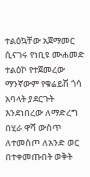ተልዕኳቸው አጀማመር ሲናገሩ የነቢዩ ሙሐመድ ተልዕኮ የተጀመረው ማንኛውም የቁሬይሽ ጎሳ አባላት ያደርጉት እንደነበረው ለማድረግ በሂራ ዋሻ ውስጥ ለተመስጦ ለአንድ ወር በተቀመጡበት ወቅት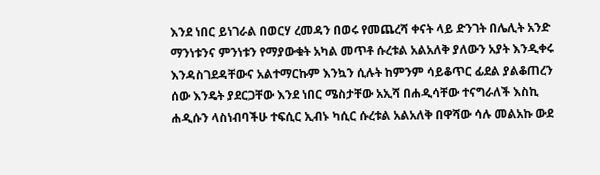እንደ ነበር ይነገራል በወርሃ ረመዳን በወሩ የመጨረሻ ቀናት ላይ ድንገት በሌሊት አንድ ማንነቱንና ምንነቱን የማያውቁት አካል መጥቶ ሱረቱል አልአለቅ ያለውን አያት እንዲቀሩ እንዳስገደዳቸውና አልተማርኩም እንኳን ሲሉት ከምንም ሳይቆጥር ፊደል ያልቆጠረን ሰው እንዴት ያደርጋቸው እንደ ነበር ሜስታቸው አኢሻ በሐዲሳቸው ተናግራለች እስኪ ሐዲሱን ላስነብባችሁ ተፍሲር ኢብኑ ካሲር ሱረቱል አልአለቅ በዋሻው ሳሉ መልአኩ ውደ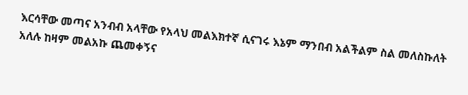እርሳቸው መጣና አንብብ አላቸው የአላህ መልእክተኛ ሲናገሩ እኔም ማንበብ አልችልም ስል መለስኩለት አለሉ ከዛም መልአኩ ጨመቀኝና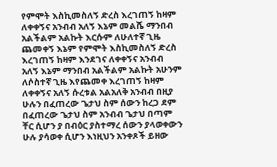የምሞት እስኪመስለኝ ድረስ እረገጠኝ ከዛም ለቀቀኝና አንብብ አለኝ እኔም መልሼ ማንበብ አልችልም አልኩት እርሱም ለሁለተኛ ጊዜ ጨመቀኝ እኔም የምሞት እስኪመስለኝ ድረስ እረገጠኝ ከዛም እንደገና ለቀቀኝና አንብብ አለኝ እኔም ማንበብ አልችልም አልኩት አሁንም ለሶስተኛ ጊዜ እየጨመቀ እረገጠኝ ከዛም ለቀቀኝና አለኝ ሱረቱል አልአለቅ አንብብ በዚያ ሁሉን በፈጠረው ጌታህ ስም ሰውን ከረጋ ደም በፈጠረው ጌታህ ስም አንብብ ጌታህ በጣም ቸር ሲሆን ያ በብዕር ያስተማረ ሰውን ያላወቀውን ሁሉ ያሳወቀ ሲሆን እነዚህን አንቀጾች ይዘው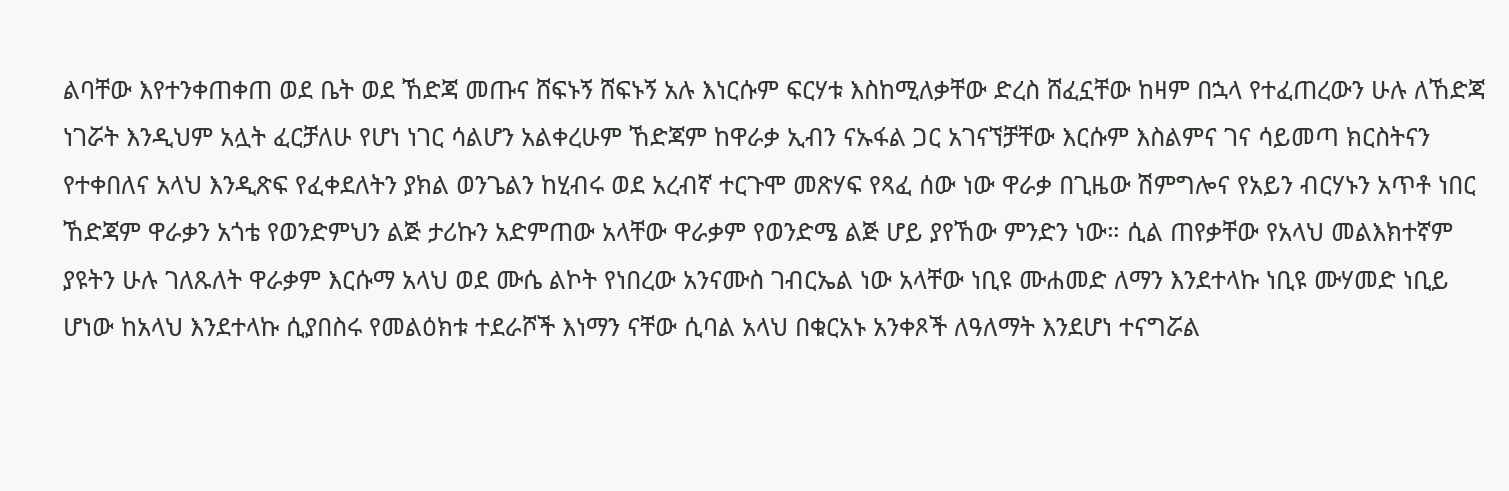ልባቸው እየተንቀጠቀጠ ወደ ቤት ወደ ኸድጃ መጡና ሸፍኑኝ ሸፍኑኝ አሉ እነርሱም ፍርሃቱ እስከሚለቃቸው ድረስ ሸፈኗቸው ከዛም በኋላ የተፈጠረውን ሁሉ ለኸድጃ ነገሯት እንዲህም አሏት ፈርቻለሁ የሆነ ነገር ሳልሆን አልቀረሁም ኸድጃም ከዋራቃ ኢብን ናኡፋል ጋር አገናኘቻቸው እርሱም እስልምና ገና ሳይመጣ ክርስትናን የተቀበለና አላህ እንዲጽፍ የፈቀደለትን ያክል ወንጌልን ከሂብሩ ወደ አረብኛ ተርጉሞ መጽሃፍ የጻፈ ሰው ነው ዋራቃ በጊዜው ሽምግሎና የአይን ብርሃኑን አጥቶ ነበር ኸድጃም ዋራቃን አጎቴ የወንድምህን ልጅ ታሪኩን አድምጠው አላቸው ዋራቃም የወንድሜ ልጅ ሆይ ያየኸው ምንድን ነው። ሲል ጠየቃቸው የአላህ መልእክተኛም ያዩትን ሁሉ ገለጹለት ዋራቃም እርሱማ አላህ ወደ ሙሴ ልኮት የነበረው አንናሙስ ገብርኤል ነው አላቸው ነቢዩ ሙሐመድ ለማን እንደተላኩ ነቢዩ ሙሃመድ ነቢይ ሆነው ከአላህ እንደተላኩ ሲያበስሩ የመልዕክቱ ተደራሾች እነማን ናቸው ሲባል አላህ በቁርአኑ አንቀጾች ለዓለማት እንደሆነ ተናግሯል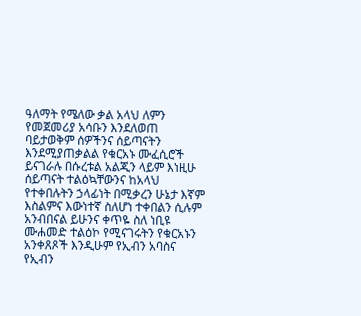ዓለማት የሜለው ቃል አላህ ለምን የመጀመሪያ አሳቡን እንደለወጠ ባይታወቅም ሰዎችንና ሰይጣናትን እንደሚያጠቃልል የቁርአኑ ሙፈሲሮች ይናገራሉ በሱረቱል አልጂን ላይም እነዚሁ ሰይጣናት ተልዕኳቸውንና ከአላህ የተቀበሉትን ኃላፊነት በሚቃረን ሁኔታ እኛም እስልምና እውነተኛ ስለሆነ ተቀበልን ሲሉም አንብበናል ይሁንና ቀጥዬ ስለ ነቢዩ ሙሐመድ ተልዕኮ የሚናገሩትን የቁርአኑን አንቀጸጾች እንዲሁም የኢብን አባስና የኢብን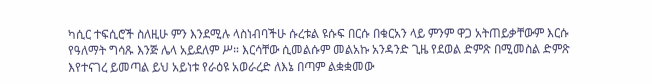ካሲር ተፍሲሮች ስለዚሁ ምን እንደሚሉ ላስነብባችሁ ሱረቱል ዩሱፍ በርሱ በቁርአን ላይ ምንም ዋጋ አትጠይቃቸውም እርሱ የዓለማት ግሳጹ እንጅ ሌላ አይደለም ሥ። እርሳቸው ሲመልሱም መልአኩ አንዳንድ ጊዜ የደወል ድምጽ በሚመስል ድምጽ እየተናገረ ይመጣል ይህ አይነቱ የራዕዩ አወራረድ ለእኔ በጣም ልቋቋመው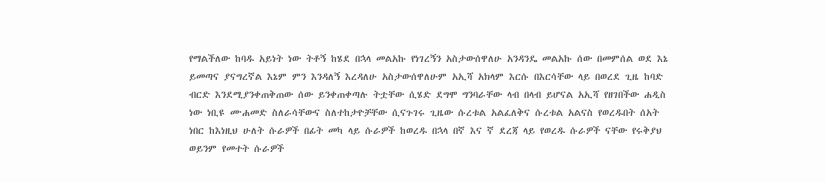የማልችለው ከባዱ አይነት ነው ትቶኝ ከሄደ በኋላ መልአኩ የነገረኝን አስታውሰዋለሁ አንዳንዴ መልአኩ ሰው በመምሰል ወደ እኔ ይመጣና ያናግረኛል እኔም ምን እንዳለኝ እረዳለሁ አስታውሰዋለሁም አኢሻ አክላም እርሱ በእርሳቸው ላይ በወረደ ጊዜ ከባድ ብርድ እንደሚያንቀጠቅጠው ሰው ይንቀጠቀጣሉ ትቷቸው ሲሄድ ደግሞ ግንባራቸው ላብ በላብ ይሆናል አኢሻ የዘገበችው ሐዲስ ነው ነቢዩ ሙሐመድ ስለራሳቸውና ስለተከታዮቻቸው ሲናጉገሩ ጊዜው ሱረቱል አልፈለቅና ሱረቱል አልናስ የወረዱበት ሰአት ነበር ከእነዚህ ሁለት ሱራዎች በፊት መካ ላይ ሱራዎች ከወረዱ በኋላ በኛ እና ኛ ደረጃ ላይ የወረዱ ሱራዎች ናቸው የሩቅያህ ወይንም የመተት ሱራዎች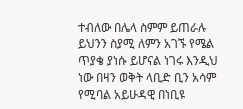ተብለው በሌላ ስምም ይጠራሉ ይህንን ስያሚ ለምን አገኙ የሜል ጥያቄ ያነሱ ይሆናል ነገሩ እንዲህ ነው በዛን ወቅት ላቢድ ቢን አሳም የሚባል አይሁዳዊ በነቢዩ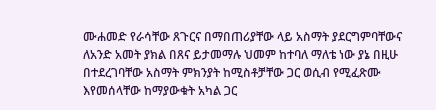ሙሐመድ የራሳቸው ጸጉርና በማበጠሪያቸው ላይ አስማት ያደርግምባቸውና ለአንድ አመት ያክል በጸና ይታመማሉ ህመም ከተባለ ማለቴ ነው ያኔ በዚሁ በተደረገባቸው አስማት ምክንያት ከሚስቶቻቸው ጋር ወሲብ የሚፈጽሙ እየመሰላቸው ከማያውቁት አካል ጋር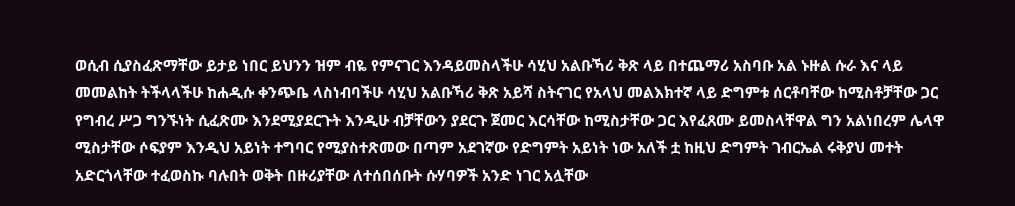ወሲብ ሲያስፈጽማቸው ይታይ ነበር ይህንን ዝም ብዬ የምናገር እንዳይመስላችሁ ሳሂህ አልቡኻሪ ቅጽ ላይ በተጨማሪ አስባቡ አል ኑዙል ሱራ እና ላይ መመልከት ትችላላችሁ ከሐዲሱ ቀንጭቤ ላስነብባችሁ ሳሂህ አልቡኻሪ ቅጽ አይሻ ስትናገር የአላህ መልእክተኛ ላይ ድግምቱ ሰርቶባቸው ከሚስቶቻቸው ጋር የግብረ ሥጋ ግንኙነት ሲፈጽሙ እንደሚያደርጉት እንዲሁ ብቻቸውን ያደርጉ ጀመር እርሳቸው ከሚስታቸው ጋር እየፈጸሙ ይመስላቸዋል ግን አልነበረም ሌላዋ ሚስታቸው ሶፍያም እንዲህ አይነት ተግባር የሚያስተጽመው በጣም አደገኛው የድግምት አይነት ነው አለች ቷ ከዚህ ድግምት ገብርኤል ሩቅያህ መተት አድርጎላቸው ተፈወስኩ ባሉበት ወቅት በዙሪያቸው ለተሰበሰቡት ሱሃባዎች አንድ ነገር አሏቸው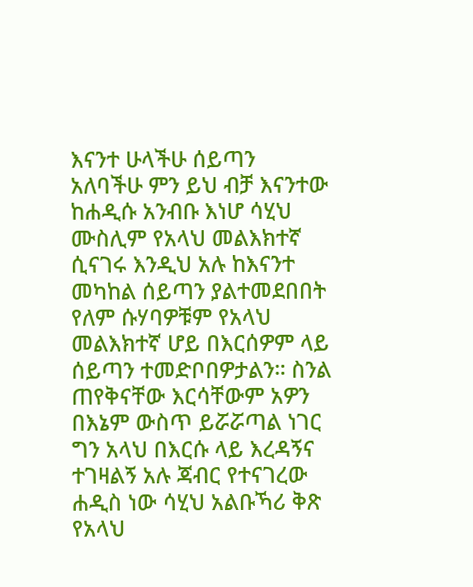እናንተ ሁላችሁ ሰይጣን አለባችሁ ምን ይህ ብቻ እናንተው ከሐዲሱ አንብቡ እነሆ ሳሂህ ሙስሊም የአላህ መልእክተኛ ሲናገሩ እንዲህ አሉ ከእናንተ መካከል ሰይጣን ያልተመደበበት የለም ሱሃባዎቹም የአላህ መልእክተኛ ሆይ በእርሰዎም ላይ ሰይጣን ተመድቦበዎታልን። ስንል ጠየቅናቸው እርሳቸውም አዎን በእኔም ውስጥ ይሯሯጣል ነገር ግን አላህ በእርሱ ላይ እረዳኝና ተገዛልኝ አሉ ጃብር የተናገረው ሐዲስ ነው ሳሂህ አልቡኻሪ ቅጽ የአላህ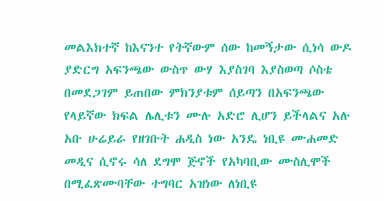መልእክተኛ ከእናንተ የትኛውም ሰው ከመኝታው ሲነሳ ውዶ ያድርግ አፍንጫው ውስጥ ውሃ እያስገባ እያስወጣ ሶስቴ በመደጋገም ይጠበው ምክንያቱም ሰይጣን በአፍንጫው የላይኛው ክፍል ሌሊቱን ሙሉ አድሮ ሊሆን ይችላልና አሉ አቡ ሁሬይራ የዘገቡት ሐዲስ ነው አንዴ ነቢዩ ሙሐመድ መዲና ሲኖሩ ሳለ ደግሞ ጅኖች የአካባቢው ሙስሊሞች በሚፈጽሙባቸው ተግባር አዝነው ለነቢዩ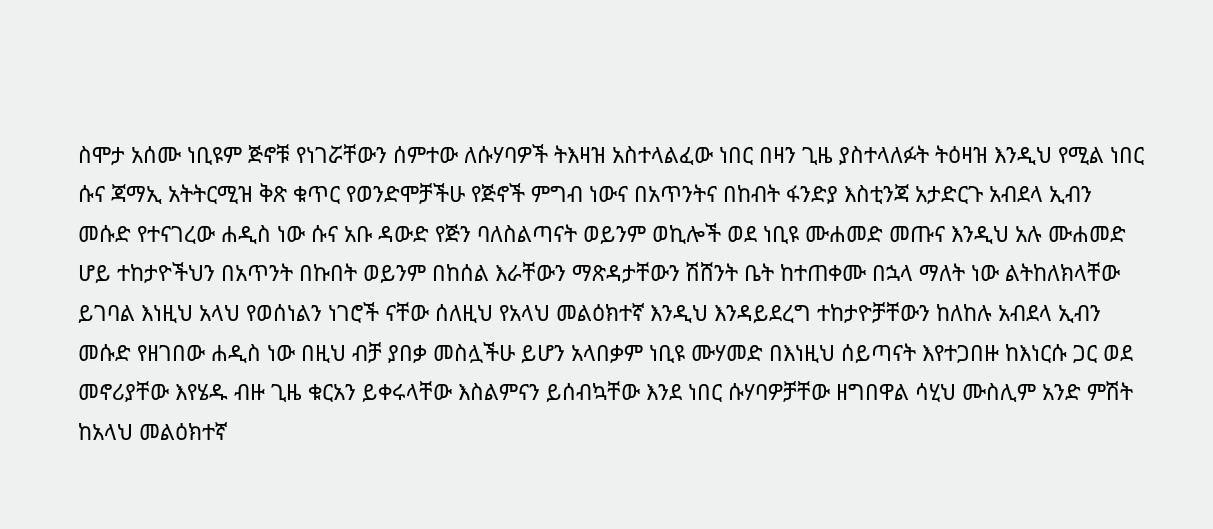ስሞታ አሰሙ ነቢዩም ጅኖቹ የነገሯቸውን ሰምተው ለሱሃባዎች ትእዛዝ አስተላልፈው ነበር በዛን ጊዜ ያስተላለፉት ትዕዛዝ እንዲህ የሚል ነበር ሱና ጃማኢ አትትርሚዝ ቅጽ ቁጥር የወንድሞቻችሁ የጅኖች ምግብ ነውና በአጥንትና በከብት ፋንድያ እስቲንጃ አታድርጉ አብደላ ኢብን መሱድ የተናገረው ሐዲስ ነው ሱና አቡ ዳውድ የጅን ባለስልጣናት ወይንም ወኪሎች ወደ ነቢዩ ሙሐመድ መጡና እንዲህ አሉ ሙሐመድ ሆይ ተከታዮችህን በአጥንት በኩበት ወይንም በከሰል እራቸውን ማጽዳታቸውን ሽሸንት ቤት ከተጠቀሙ በኋላ ማለት ነው ልትከለክላቸው ይገባል እነዚህ አላህ የወሰነልን ነገሮች ናቸው ሰለዚህ የአላህ መልዕክተኛ እንዲህ እንዳይደረግ ተከታዮቻቸውን ከለከሉ አብደላ ኢብን መሱድ የዘገበው ሐዲስ ነው በዚህ ብቻ ያበቃ መስሏችሁ ይሆን አላበቃም ነቢዩ ሙሃመድ በእነዚህ ሰይጣናት እየተጋበዙ ከእነርሱ ጋር ወደ መኖሪያቸው እየሄዱ ብዙ ጊዜ ቁርአን ይቀሩላቸው እስልምናን ይሰብኳቸው እንደ ነበር ሱሃባዎቻቸው ዘግበዋል ሳሂህ ሙስሊም አንድ ምሽት ከአላህ መልዕክተኛ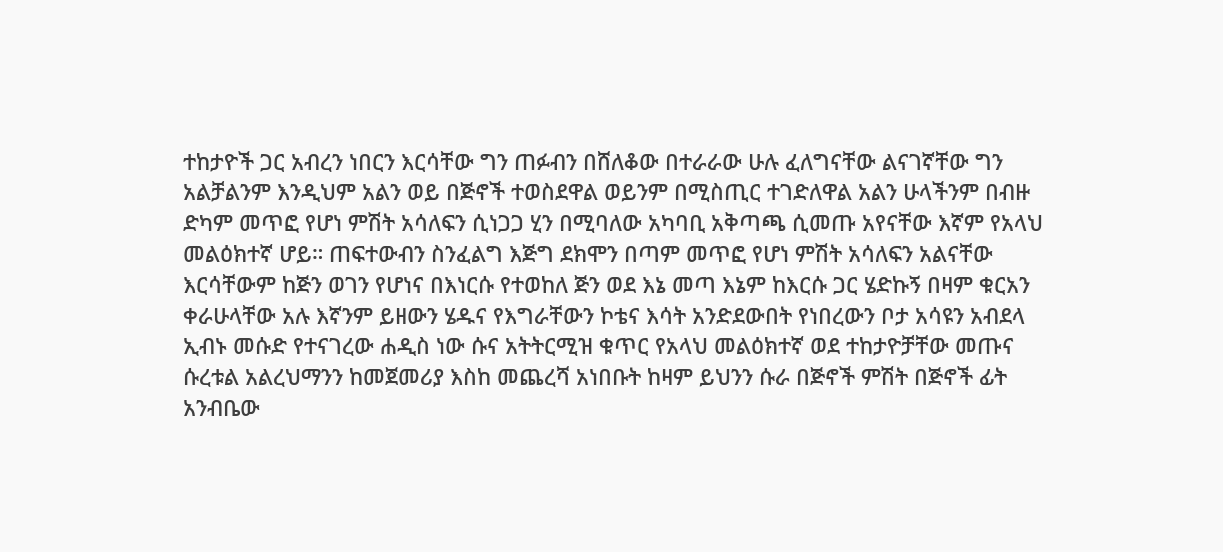ተከታዮች ጋር አብረን ነበርን እርሳቸው ግን ጠፉብን በሸለቆው በተራራው ሁሉ ፈለግናቸው ልናገኛቸው ግን አልቻልንም እንዲህም አልን ወይ በጅኖች ተወስደዋል ወይንም በሚስጢር ተገድለዋል አልን ሁላችንም በብዙ ድካም መጥፎ የሆነ ምሽት አሳለፍን ሲነጋጋ ሂን በሚባለው አካባቢ አቅጣጫ ሲመጡ አየናቸው እኛም የአላህ መልዕክተኛ ሆይ። ጠፍተውብን ስንፈልግ እጅግ ደክሞን በጣም መጥፎ የሆነ ምሽት አሳለፍን አልናቸው እርሳቸውም ከጅን ወገን የሆነና በእነርሱ የተወከለ ጅን ወደ እኔ መጣ እኔም ከእርሱ ጋር ሄድኩኝ በዛም ቁርአን ቀራሁላቸው አሉ እኛንም ይዘውን ሄዱና የእግራቸውን ኮቴና እሳት አንድደውበት የነበረውን ቦታ አሳዩን አብደላ ኢብኑ መሱድ የተናገረው ሐዲስ ነው ሱና አትትርሚዝ ቁጥር የአላህ መልዕክተኛ ወደ ተከታዮቻቸው መጡና ሱረቱል አልረህማንን ከመጀመሪያ እስከ መጨረሻ አነበቡት ከዛም ይህንን ሱራ በጅኖች ምሽት በጅኖች ፊት አንብቤው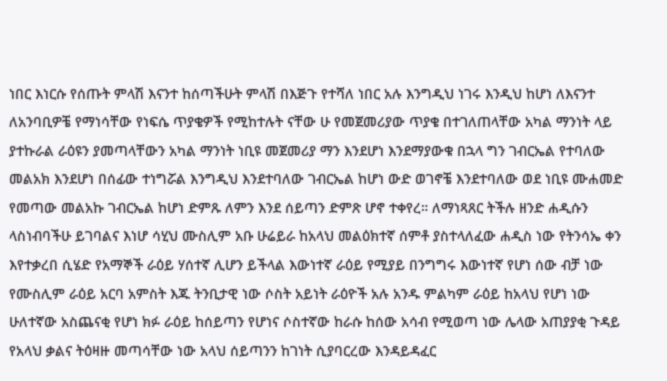ነበር እነርሱ የሰጡት ምላሽ እናንተ ከሰጣችሁት ምላሽ በእጅጉ የተሻለ ነበር አሉ እንግዲህ ነገሩ እንዲህ ከሆነ ለእናንተ ለአንባቢዎቼ የማነሳቸው የነፍሴ ጥያቄዎች የሚከተሉት ናቸው ሁ የመጀመሪያው ጥያቄ በተገለጠላቸው አካል ማንነት ላይ ያተኩራል ራዕዩን ያመጣላቸውን አካል ማንነት ነቢዩ መጀመሪያ ማን እንደሆነ እንደማያውቁ በኋላ ግን ገብርኤል የተባለው መልአክ እንደሆነ በሰፊው ተነግሯል እንግዲህ እንደተባለው ገብርኤል ከሆነ ውድ ወገኖቼ እንደተባለው ወደ ነቢዩ ሙሐመድ የመጣው መልአኩ ገብርኤል ከሆነ ድምጹ ለምን እንደ ሰይጣን ድምጽ ሆኖ ተቀየረ። ለማነጻጸር ትችሉ ዘንድ ሐዲሱን ላስነብባችሁ ይገባልና እነሆ ሳሂህ ሙስሊም አቡ ሁሬይራ ከአላህ መልዕክተኛ ሰምቶ ያስተላለፈው ሐዲስ ነው የትንሳኤ ቀን እየተቃረበ ሲሄድ የአማኞች ራዕይ ሃሰተኛ ሊሆን ይችላል እውነተኛ ራዕይ የሚያይ በንግግሩ እውነተኛ የሆነ ሰው ብቻ ነው የሙስሊም ራዕይ አርባ አምስት እጁ ትንቢታዊ ነው ሶስት አይነት ራዕዮች አሉ አንዱ ምልካም ራዕይ ከአላህ የሆነ ነው ሁለተኛው አስጨናቂ የሆነ ክፉ ራዕይ ከሰይጣን የሆነና ሶስተኛው ከራሱ ከሰው አሳብ የሚወጣ ነው ሌላው አጠያያቂ ጉዳይ የአላህ ቃልና ትዕዛዙ መጣሳቸው ነው አላህ ሰይጣንን ከገነት ሲያባርረው እንዳይዳፈር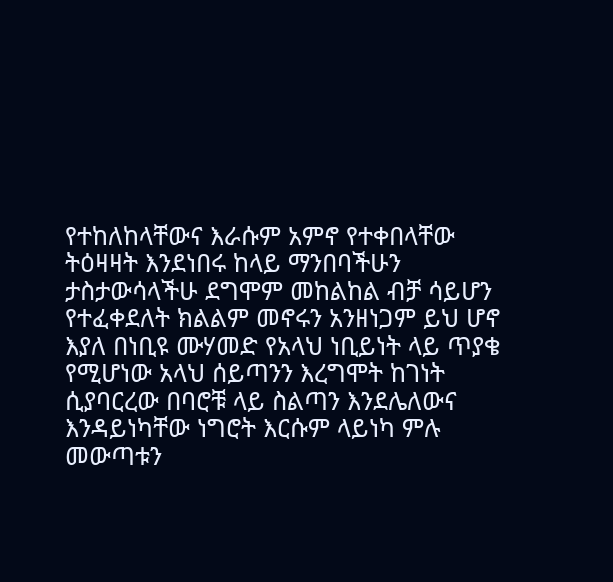የተከለከላቸውና እራሱም አምኖ የተቀበላቸው ትዕዛዛት እንደነበሩ ከላይ ማንበባችሁን ታስታውሳላችሁ ደግሞም መከልከል ብቻ ሳይሆን የተፈቀደለት ክልልም መኖሩን አንዘነጋም ይህ ሆኖ እያለ በነቢዩ ሙሃመድ የአላህ ነቢይነት ላይ ጥያቄ የሚሆነው አላህ ሰይጣንን እረግሞት ከገነት ሲያባርረው በባሮቹ ላይ ስልጣን እንደሌለውና እንዳይነካቸው ነግሮት እርሱም ላይነካ ምሉ መውጣቱን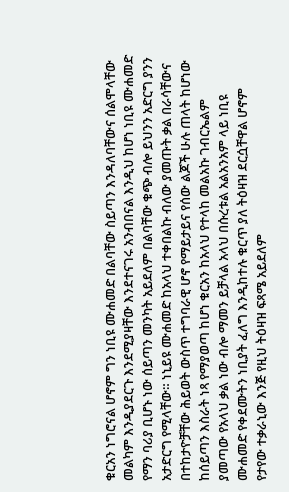ቁርአን ነግሮናል ሆኖም ግን ነቢዩ ሙሐመድ በልባቸው ስይጣን እንዳለባቸውና ሰልሞላቸው መልካም እንዲያደርጉ እንደሚያዛቸው እንደተናገሩ አንብበናል እንዲህ ከሆነ ነቢዩ ሙሐመድ የማን ባሪያ ቢሆኑ ነው ሰይጣን መንካት አይደለም በልባቸው ቁጭ ብሎ ይህንን አድርግ ያንን አታድርግ የሚላቸው። ነኒይዩ ሙሐመድ ከአላህ ተቀበልኩ ብለው ያመጡት ቃል በራሳቸውና በተከታዮቻቸው ሕይወት ውስጥ ተግባራዊ ሆኖ የማይታይና የሰው ልጆች ሁሉ ጠላት ከሆነው ከሰይጣን እስራት ነጻ የማያወጣ ከሆነ ቁርአን ከአላህ የተላከ መልአኩ ገብርኤልም ያመጣው የአላህ ቃል ነው ብሎ ማመን ይቻላል አላህ በሱረቱል አልአንአም ላይ ነቢዩ ሙሐመድ የቀደሙትን ነቢያት ፈለግ እንዲከተሉ ቁርጥ ያለ ትዕዛዝ ደርሷቸዋል ሆኖም የታየው ተቃራኒው እንጅ የዚህ ትዕዛዝ ፍጻሜ አይደለም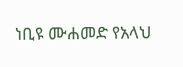ነቢዩ ሙሐመድ የአላህ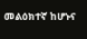መልዕክተኛ ከሆኑና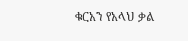ቁርአን የአላህ ቃል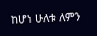ከሆነ ሁለቱ ለምን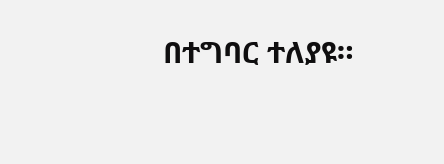በተግባር ተለያዩ።